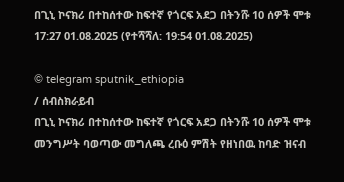በጊኒ ኮናክሪ በተከሰተው ከፍተኛ የጎርፍ አደጋ በትንሹ 10 ሰዎች ሞቱ
17:27 01.08.2025 (የተሻሻለ: 19:54 01.08.2025)

© telegram sputnik_ethiopia
/ ሰብስክራይብ
በጊኒ ኮናክሪ በተከሰተው ከፍተኛ የጎርፍ አደጋ በትንሹ 10 ሰዎች ሞቱ
መንግሥት ባወጣው መግለጫ ረቡዕ ምሽት የዘነበዉ ከባድ ዝናብ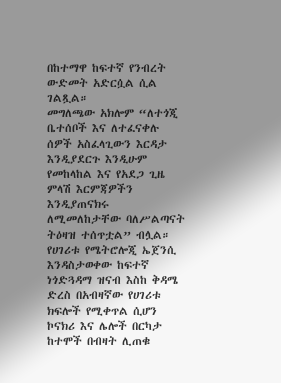በከተማዋ ከፍተኛ የንብረት ውድመት አድርሷል ሲል ገልጿል።
መግለጫው አክሎም “ለተጎጂ ቤተሰቦች እና ለተፈናቀሉ ሰዎች አስፈላጊውን እርዳታ እንዲያደርጉ እንዲሁም የመከላከል እና የአደጋ ጊዜ ምላሽ እርምጃዎችን እንዲያጠናክሩ ለሚመለከታቸው ባለሥልጣናት ትዕዛዝ ተሰጥቷል” ብሏል።
የሀገሪቱ የሜትሮሎጂ ኤጀንሲ እንዳስታወቀው ከፍተኛ ነጎድጓዳማ ዝናብ እስከ ቅዳሜ ድረስ በአብዛኛው የሀገሪቱ ክፍሎች የሚቀጥል ሲሆን ኮናክሪ እና ሌሎች በርካታ ከተሞች በብዛት ሊጠቁ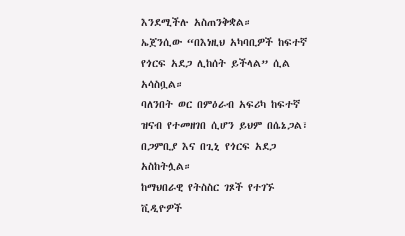እንደሚችሉ አስጠንቅቋል።
ኤጀንሲው “በእነዚህ አካባቢዎች ከፍተኛ የጎርፍ አደጋ ሊከሰት ይችላል” ሲል አሳስቧል።
ባለንበት ወር በምዕራብ አፍሪካ ከፍተኛ ዝናብ የተመዘገበ ሲሆን ይህም በሴኔጋል፣ በጋምቢያ እና በጊኒ የጎርፍ አደጋ አስከትሏል።
ከማህበራዊ የትስስር ገጾች የተገኙ ቪዲዮዎች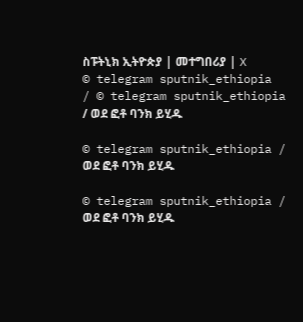ስፑትኒክ ኢትዮጵያ | መተግበሪያ | X
© telegram sputnik_ethiopia
/ © telegram sputnik_ethiopia / ወደ ፎቶ ባንክ ይሂዱ

© telegram sputnik_ethiopia / ወደ ፎቶ ባንክ ይሂዱ

© telegram sputnik_ethiopia / ወደ ፎቶ ባንክ ይሂዱ